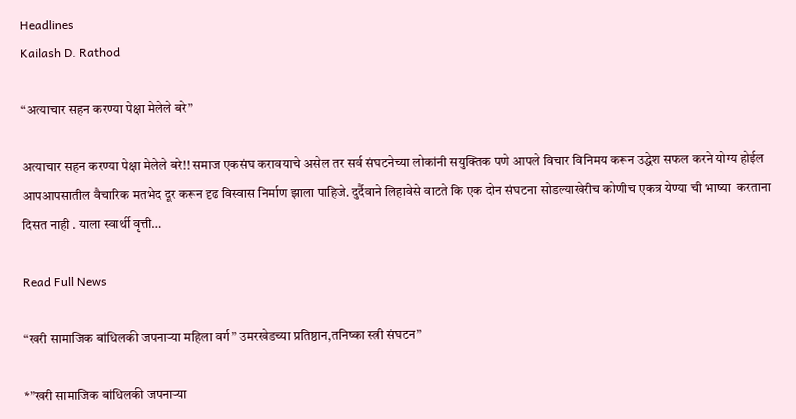Headlines
Kailash D. Rathod

“अत्याचार सहन करण्या पेक्षा मेलेले बरे”

अत्याचार सहन करण्या पेक्षा मेलेले बरे!! समाज एकसंघ करावयाचे असेल तर सर्व संघटनेच्या लोकांनी सयुक्तिक पणे आपले विचार विनिमय करून उद्धेश सफल करने योग्य होईल आपआपसातील वैचारिक मतभेद दूर करून दृढ विस्वास निर्माण झाला पाहिजे. दुर्दैवाने लिहावेसे वाटते कि एक दोन संघटना सोडल्याखेरीच कोणीच एकत्र येण्या ची भाष्या  करताना दिसत नाही . याला स्वार्थी वृत्ती…

Read Full News

“खरी सामाजिक बांधिलकी जपनाऱ्या महिला वर्ग” उमरखेडच्या प्रतिष्ठान,तनिष्का स्त्री संघटन”

*”खरी सामाजिक बांधिलकी जपनाऱ्या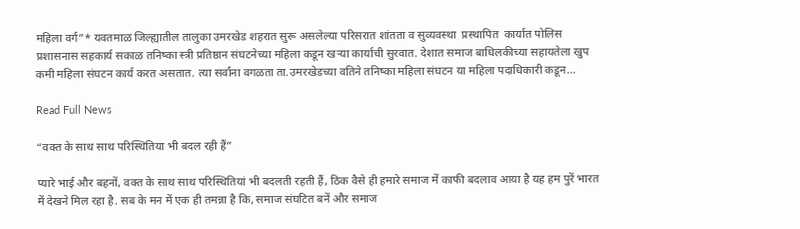महिला वर्ग”* यवतमाळ जिल्ह्यातील तालुका उमरखेड शहरात सुरू असलेल्या परिसरात शांतता व सुव्यवस्था  प्रस्थापित  कार्यात पोलिस प्रशासनास सहकार्य सकाळ तनिष्का स्त्री प्रतिष्ठान संघटनेच्या महिला कडून खऱ्या कार्याची सुरवात. देशात समाज बाधिलकीच्या सहायतेला खुप कमी महिला संघटन कार्य करत असतात. त्या सर्वांना वगळता ता.उमरखेडच्या वतिने तनिष्का महिला संघटन या महिला पदाधिकारी कडून…

Read Full News

“वक्त के साथ साथ परिस्थितिया भी बदल रही हैं”

प्यारे भाई और बहनों, वक्त के साथ साथ परिस्थितियां भी बदलती रहती हैं, ठिक वैसे ही हमारे समाज में काफी बदलाव आया है यह हम पुरें भारत में देखने मिल रहा है. सब के मन में एक ही तमन्ना है कि, समाज संघटित बनें और समाज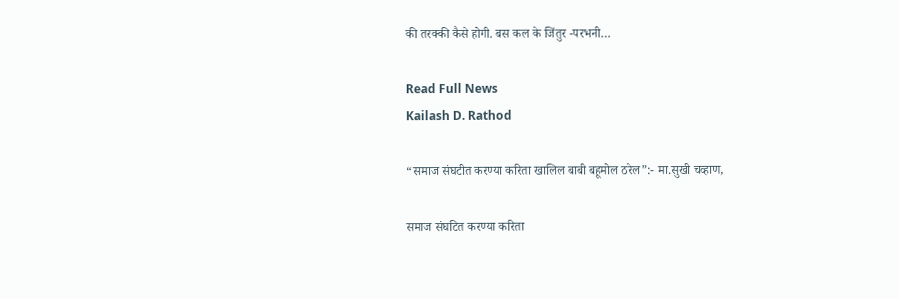की तरक्की कैसे होगी. बस कल के जिंतुर -परभनी…

Read Full News
Kailash D. Rathod

“समाज संघटीत करण्या करिता खालिल बाबी बहूमोल ठरेल”:- मा.सुखी चव्हाण,

समाज संघटित करण्या करिता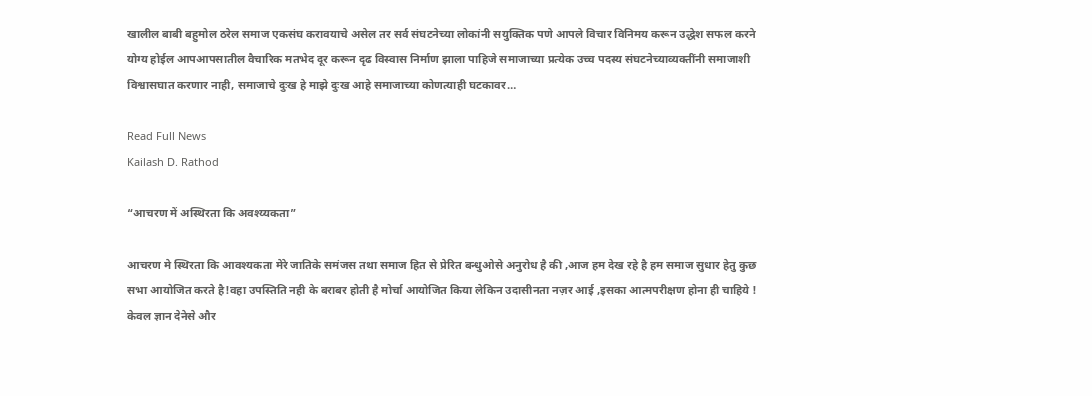खालील बाबी बहुमोल ठरेल समाज एकसंघ करावयाचे असेल तर सर्व संघटनेच्या लोकांनी सयुक्तिक पणे आपले विचार विनिमय करून उद्धेश सफल करने योग्य होईल आपआपसातील वैचारिक मतभेद दूर करून दृढ विस्वास निर्माण झाला पाहिजे समाजाच्या प्रत्येक उच्च पदस्य संघटनेच्याव्यक्तींनी समाजाशी  विश्वासघात करणार नाही, समाजाचे दुःख हे माझे दुःख आहे समाजाच्या कोणत्याही घटकावर…

Read Full News
Kailash D. Rathod

“आचरण में अस्थिरता कि अवश्य्यकता”

आचरण मे स्थिरता कि आवश्यकता मेरे जातिके समंजस तथा समाज हित से प्रेरित बन्धुओसे अनुरोध है की ,आज हम देख रहे है हम समाज सुधार हेतु कुछ सभा आयोजित करते है!वहा उपस्तिति नही के बराबर होती है मोर्चा आयोजित किया लेकिन उदासीनता नज़र आई ,इसका आत्मपरीक्षण होना ही चाहिये ! केवल ज्ञान देनेसे और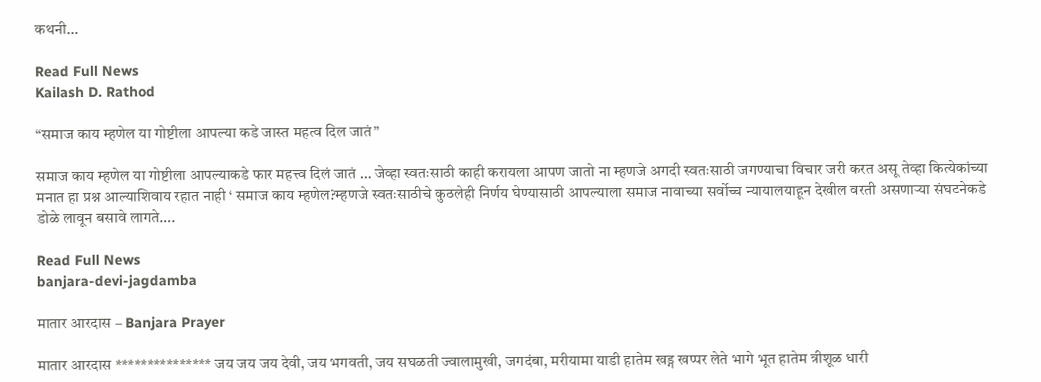कथनी…

Read Full News
Kailash D. Rathod

“समाज काय म्हणेल या गोष्टीला आपल्या कडे जास्त महत्व दिल जातं”

समाज काय म्हणेल या गोष्टीला आपल्याकडे फार महत्त्व दिलं जातं … जेव्हा स्वतःसाठी काही करायला आपण जातो ना म्हणजे अगदी स्वतःसाठी जगण्याचा विचार जरी करत असू तेव्हा कित्येकांच्या मनात हा प्रश्न आल्याशिवाय रहात नाही ‘ समाज काय म्हणेल?म्हणजे स्वतःसाठीचे कुठलेही निर्णय घेण्यासाठी आपल्याला समाज नावाच्या सर्वोच्च न्यायालयाहून देखील वरती असणाऱ्या संघटनेकडे डोळे लावून बसावे लागते….

Read Full News
banjara-devi-jagdamba

मातार आरदास – Banjara Prayer

मातार आरदास *************** जय जय जय देवी, जय भगवती, जय सघळती ज्वालामुखी, जगदंबा, मरीयामा याडी हातेम खड्ग खप्पर लेते भागे भूत हातेम त्रीशूळ धारी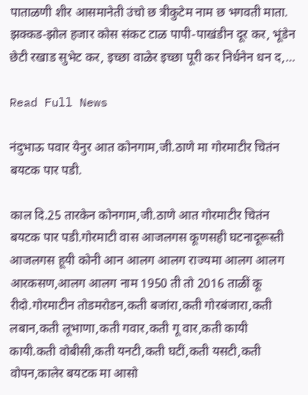पाताळणी शीर आसमानेती उंचो छ त्रीकुटेम नाम छ भगवती माता. झक्कड-झोल हजार कोस संकट टाळ पापी-पाखंडीन दूर कर, भूंडेन छेटी रखाड सुभेट कर, इच्छा वाळेर इच्छा पूरी कर निर्धनेन धन द,…

Read Full News

नंदुभाऊ पवार येनुर आत कोनगाम,जी.ठाणे मा गोरमाटीर चितंन बयटक पार पडी.

काल दि.25 तारकेन कोनगाम,जी.ठाणे आत गोरमाटीर चितंन बयटक पार पडी.गोरमाटी वास आजलगस कूणसही घटनादूरूस्ती आजलगस हूयी कोनी आन आलग आलग राज्यमा आलग आलग आरकसण,आलग आलग नाम 1950 ती तो 2016 ताळीं कू रीदो.गोरमाटीन तोडमरोडन,कती बजांरा,कती गोरबंजारा,कती लबान,कती लूभाणा,कती गवार,कती गू वार,कती कायी कायी.कती वोबीसी,कती यनटी,कती घटीं,कती यसटी,कती वोपन,कालेर बयटक मा आसो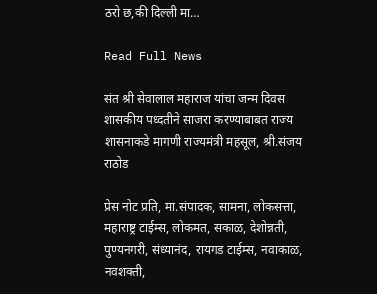ठरो छ,की दिल्ली मा…

Read Full News

संत श्री सेवालाल महाराज यांचा जन्म दिवस शासकीय पध्दतीने साजरा करण्याबाबत राज्य शासनाकडे मागणी राज्यमंत्री महसूल, श्री.संजय राठोड

प्रेस नोट प्रति, मा.संपादक, सामना, लोकसत्ता, महाराष्ट्र टाईम्स, लोकमत, सकाळ, देशोन्नती, पुण्यनगरी, संध्यानंद, रायगड टाईम्स, नवाकाळ, नवशक्ती,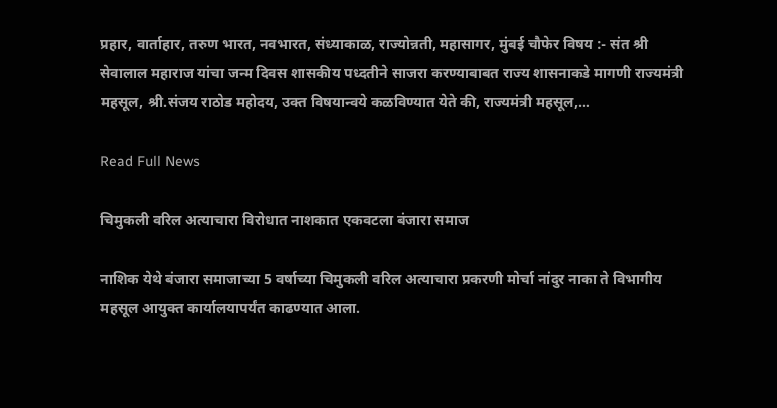प्रहार, वार्ताहार, तरुण भारत, नवभारत, संध्याकाळ, राज्योन्नती, महासागर, मुंबई चौफेर विषय :- संत श्री सेवालाल महाराज यांचा जन्म दिवस शासकीय पध्दतीने साजरा करण्याबाबत राज्य शासनाकडे मागणी राज्यमंत्री महसूल, श्री.संजय राठोड महोदय, उक्त विषयान्वये कळविण्यात येते की, राज्यमंत्री महसूल,…

Read Full News

चिमुकली वरिल अत्याचारा विरोधात नाशकात एकवटला बंजारा समाज

नाशिक येथे बंजारा समाजाच्या 5 वर्षाच्या चिमुकली वरिल अत्याचारा प्रकरणी मोर्चा नांदुर नाका ते विभागीय महसूल आयुक्त कार्यालयापर्यंत काढण्यात आला.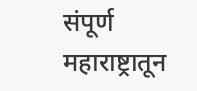संपूर्ण महाराष्ट्रातून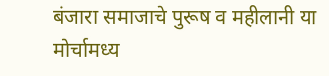बंजारा समाजाचे पुरूष व महीलानी या मोर्चामध्य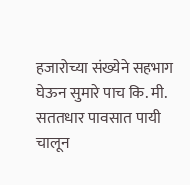हजारोच्या संख्येने सहभाग घेऊन सुमारे पाच कि. मी. सततधार पावसात पायी चालून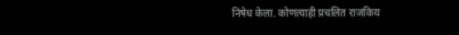निषेध केला. कोणत्याही प्रचलित राजकिय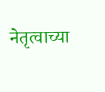नेतृत्वाच्या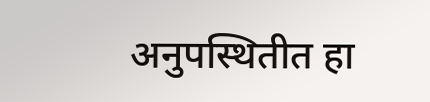अनुपस्थितीत हा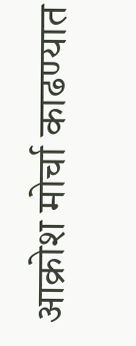आक्रोश मोर्चा काढण्यात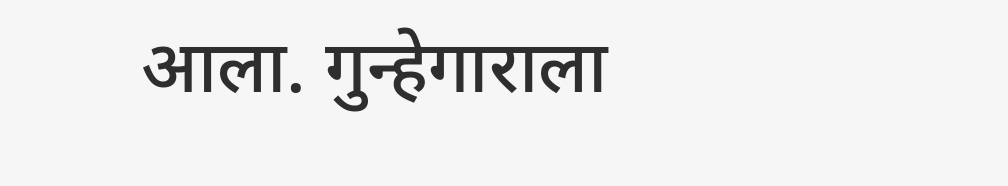आला. गुन्हेगाराला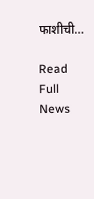फाशीची…

Read Full News